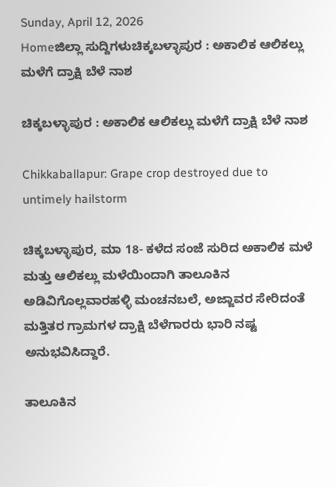Sunday, April 12, 2026
Homeಜಿಲ್ಲಾ ಸುದ್ದಿಗಳುಚಿಕ್ಕಬಳ್ಳಾಪುರ : ಅಕಾಲಿಕ ಆಲಿಕಲ್ಲು ಮಳೆಗೆ ದ್ರಾಕ್ಷಿ ಬೆಳೆ ನಾಶ

ಚಿಕ್ಕಬಳ್ಳಾಪುರ : ಅಕಾಲಿಕ ಆಲಿಕಲ್ಲು ಮಳೆಗೆ ದ್ರಾಕ್ಷಿ ಬೆಳೆ ನಾಶ

Chikkaballapur: Grape crop destroyed due to untimely hailstorm

ಚಿಕ್ಕಬಳ್ಳಾಪುರ, ಮಾ 18- ಕಳೆದ ಸಂಜೆ ಸುರಿದ ಅಕಾಲಿಕ ಮಳೆ ಮತ್ತು ಆಲಿಕಲ್ಲು ಮಳೆಯಿಂದಾಗಿ ತಾಲೂಕಿನ ಅಡಿವಿಗೊಲ್ಲವಾರಹಳ್ಳಿ ಮಂಚನಬಲೆ, ಅಜ್ಜಾವರ ಸೇರಿದಂತೆ ಮತ್ತಿತರ ಗ್ರಾಮಗಳ ದ್ರಾಕ್ಷಿ ಬೆಳೆಗಾರರು ಭಾರಿ ನಷ್ಟ ಅನುಭವಿಸಿದ್ದಾರೆ.

ತಾಲೂಕಿನ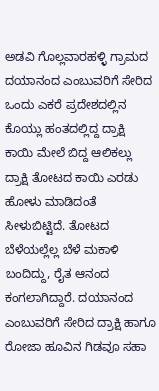ಅಡವಿ ಗೊಲ್ಲವಾರಹಳ್ಳಿ ಗ್ರಾಮದ ದಯಾನಂದ ಎಂಬುವರಿಗೆ ಸೇರಿದ ಒಂದು ಎಕರೆ ಪ್ರದೇಶದಲ್ಲಿನ ಕೊಯ್ಲು ಹಂತದಲ್ಲಿದ್ದ ದ್ರಾಕ್ಷಿ ಕಾಯಿ ಮೇಲೆ ಬಿದ್ದ ಆಲಿಕಲ್ಲು ದ್ರಾಕ್ಷಿ ತೋಟದ ಕಾಯಿ ಎರಡು ಹೋಳು ಮಾಡಿದಂತೆ ಸೀಳುಬಿಟ್ಟಿದೆ. ತೋಟದ ಬೆಳೆಯಲ್ಲೆಲ್ಲ ಬೆಳೆ ಮಕಾಳಿ ಬಂದಿದ್ದು, ರೈತ ಆನಂದ ಕಂಗಲಾಗಿದ್ದಾರೆ. ದಯಾನಂದ ಎಂಬುವರಿಗೆ ಸೇರಿದ ದ್ರಾಕ್ಷಿ ಹಾಗೂ ರೋಜಾ ಹೂವಿನ ಗಿಡವೂ ಸಹಾ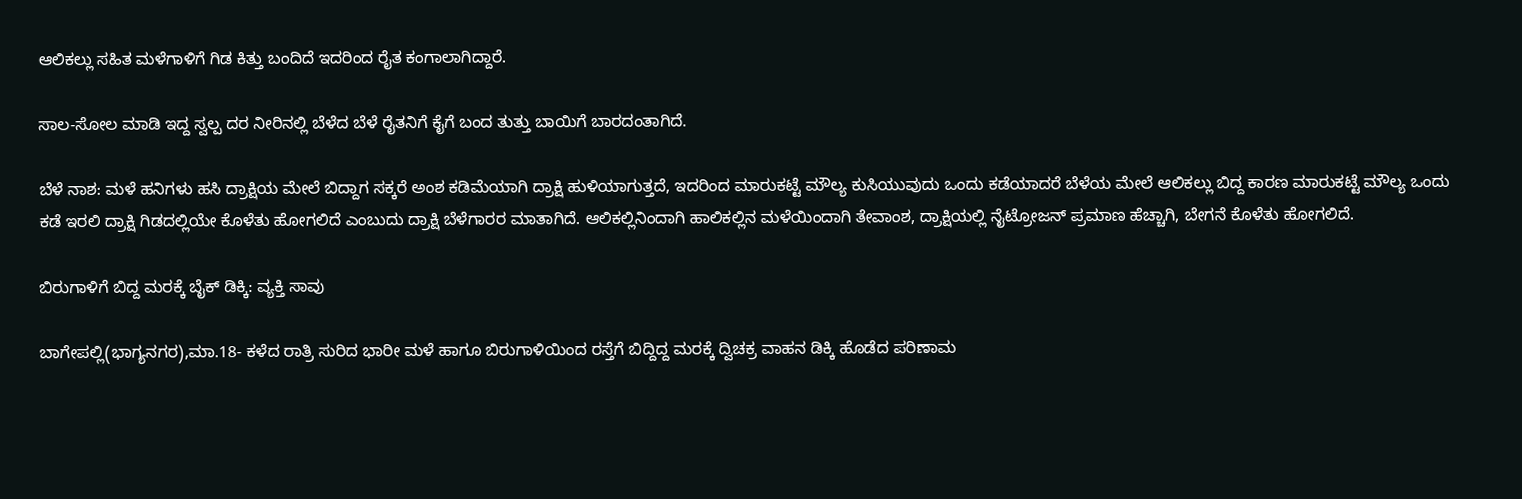ಆಲಿಕಲ್ಲು ಸಹಿತ ಮಳೆಗಾಳಿಗೆ ಗಿಡ ಕಿತ್ತು ಬಂದಿದೆ ಇದರಿಂದ ರೈತ ಕಂಗಾಲಾಗಿದ್ದಾರೆ.

ಸಾಲ-ಸೋಲ ಮಾಡಿ ಇದ್ದ ಸ್ವಲ್ಪ ದರ ನೀರಿನಲ್ಲಿ ಬೆಳೆದ ಬೆಳೆ ರೈತನಿಗೆ ಕೈಗೆ ಬಂದ ತುತ್ತು ಬಾಯಿಗೆ ಬಾರದಂತಾಗಿದೆ.

ಬೆಳೆ ನಾಶ: ಮಳೆ ಹನಿಗಳು ಹಸಿ ದ್ರಾಕ್ಷಿಯ ಮೇಲೆ ಬಿದ್ದಾಗ ಸಕ್ಕರೆ ಅಂಶ ಕಡಿಮೆಯಾಗಿ ದ್ರಾಕ್ಷಿ ಹುಳಿಯಾಗುತ್ತದೆ, ಇದರಿಂದ ಮಾರುಕಟ್ಟೆ ಮೌಲ್ಯ ಕುಸಿಯುವುದು ಒಂದು ಕಡೆಯಾದರೆ ಬೆಳೆಯ ಮೇಲೆ ಆಲಿಕಲ್ಲು ಬಿದ್ದ ಕಾರಣ ಮಾರುಕಟ್ಟೆ ಮೌಲ್ಯ ಒಂದು ಕಡೆ ಇರಲಿ ದ್ರಾಕ್ಷಿ ಗಿಡದಲ್ಲಿಯೇ ಕೊಳೆತು ಹೋಗಲಿದೆ ಎಂಬುದು ದ್ರಾಕ್ಷಿ ಬೆಳೆಗಾರರ ಮಾತಾಗಿದೆ. ಆಲಿಕಲ್ಲಿನಿಂದಾಗಿ ಹಾಲಿಕಲ್ಲಿನ ಮಳೆಯಿಂದಾಗಿ ತೇವಾಂಶ, ದ್ರಾಕ್ಷಿಯಲ್ಲಿ ನೈಟ್ರೋಜನ್‌ ಪ್ರಮಾಣ ಹೆಚ್ಚಾಗಿ, ಬೇಗನೆ ಕೊಳೆತು ಹೋಗಲಿದೆ.

ಬಿರುಗಾಳಿಗೆ ಬಿದ್ದ ಮರಕ್ಕೆ ಬೈಕ್‌ ಡಿಕ್ಕಿ: ವ್ಯಕ್ತಿ ಸಾವು

ಬಾಗೇಪಲ್ಲಿ(ಭಾಗ್ಯನಗರ),ಮಾ.18- ಕಳೆದ ರಾತ್ರಿ ಸುರಿದ ಭಾರೀ ಮಳೆ ಹಾಗೂ ಬಿರುಗಾಳಿಯಿಂದ ರಸ್ತೆಗೆ ಬಿದ್ದಿದ್ದ ಮರಕ್ಕೆ ದ್ವಿಚಕ್ರ ವಾಹನ ಡಿಕ್ಕಿ ಹೊಡೆದ ಪರಿಣಾಮ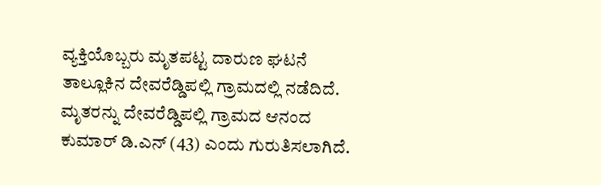ವ್ಯಕ್ತಿಯೊಬ್ಬರು ಮೃತಪಟ್ಟ ದಾರುಣ ಘಟನೆ ತಾಲ್ಲೂಕಿನ ದೇವರೆಡ್ಡಿಪಲ್ಲಿ ಗ್ರಾಮದಲ್ಲಿ ನಡೆದಿದೆ.
ಮೃತರನ್ನು ದೇವರೆಡ್ಡಿಪಲ್ಲಿ ಗ್ರಾಮದ ಆನಂದ ಕುಮಾರ್‌ ಡಿ.ಎನ್‌ (43) ಎಂದು ಗುರುತಿಸಲಾಗಿದೆ.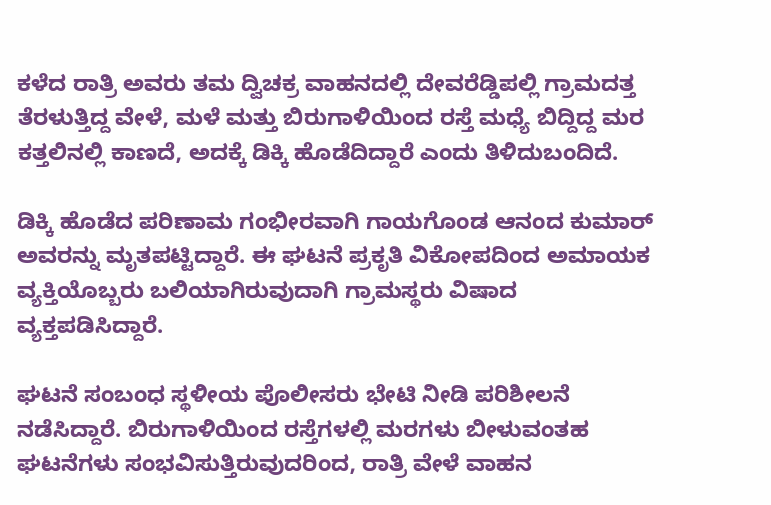ಕಳೆದ ರಾತ್ರಿ ಅವರು ತಮ ದ್ವಿಚಕ್ರ ವಾಹನದಲ್ಲಿ ದೇವರೆಡ್ಡಿಪಲ್ಲಿ ಗ್ರಾಮದತ್ತ ತೆರಳುತ್ತಿದ್ದ ವೇಳೆ, ಮಳೆ ಮತ್ತು ಬಿರುಗಾಳಿಯಿಂದ ರಸ್ತೆ ಮಧ್ಯೆ ಬಿದ್ದಿದ್ದ ಮರ ಕತ್ತಲಿನಲ್ಲಿ ಕಾಣದೆ, ಅದಕ್ಕೆ ಡಿಕ್ಕಿ ಹೊಡೆದಿದ್ದಾರೆ ಎಂದು ತಿಳಿದುಬಂದಿದೆ.

ಡಿಕ್ಕಿ ಹೊಡೆದ ಪರಿಣಾಮ ಗಂಭೀರವಾಗಿ ಗಾಯಗೊಂಡ ಆನಂದ ಕುಮಾರ್‌ ಅವರನ್ನು ಮೃತಪಟ್ಟಿದ್ದಾರೆ. ಈ ಘಟನೆ ಪ್ರಕೃತಿ ವಿಕೋಪದಿಂದ ಅಮಾಯಕ ವ್ಯಕ್ತಿಯೊಬ್ಬರು ಬಲಿಯಾಗಿರುವುದಾಗಿ ಗ್ರಾಮಸ್ಥರು ವಿಷಾದ ವ್ಯಕ್ತಪಡಿಸಿದ್ದಾರೆ.

ಘಟನೆ ಸಂಬಂಧ ಸ್ಥಳೀಯ ಪೊಲೀಸರು ಭೇಟಿ ನೀಡಿ ಪರಿಶೀಲನೆ ನಡೆಸಿದ್ದಾರೆ. ಬಿರುಗಾಳಿಯಿಂದ ರಸ್ತೆಗಳಲ್ಲಿ ಮರಗಳು ಬೀಳುವಂತಹ ಘಟನೆಗಳು ಸಂಭವಿಸುತ್ತಿರುವುದರಿಂದ, ರಾತ್ರಿ ವೇಳೆ ವಾಹನ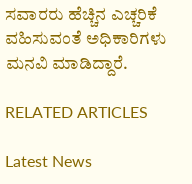ಸವಾರರು ಹೆಚ್ಚಿನ ಎಚ್ಚರಿಕೆ ವಹಿಸುವಂತೆ ಅಧಿಕಾರಿಗಳು ಮನವಿ ಮಾಡಿದ್ದಾರೆ.

RELATED ARTICLES

Latest News